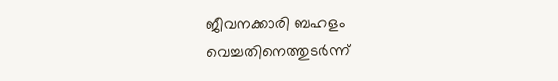ജീവനക്കാരി ബഹളം വെച്ചതിനെത്തുടർന്ന്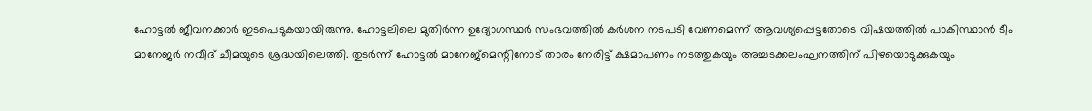ഹോട്ടൽ ജീവനക്കാർ ഇടപെടുകയായിരുന്നു. ഹോട്ടലിലെ മുതിർന്ന ഉദ്യോഗസ്ഥർ സംഭവത്തിൽ കർശന നടപടി വേണമെന്ന് ആവശ്യപ്പെട്ടതോടെ വിഷയത്തിൽ പാകിസ്ഥാൻ ടീം മാനേജർ നവീദ് ചീമയുടെ ശ്രദ്ധയിലെത്തി. തുടർന്ന് ഹോട്ടൽ മാനേജ്മെന്റിനോട് താരം നേരിട്ട് ക്ഷമാപണം നടത്തുകയും അച്ചടക്കലംഘനത്തിന് പിഴയൊടുക്കുകയും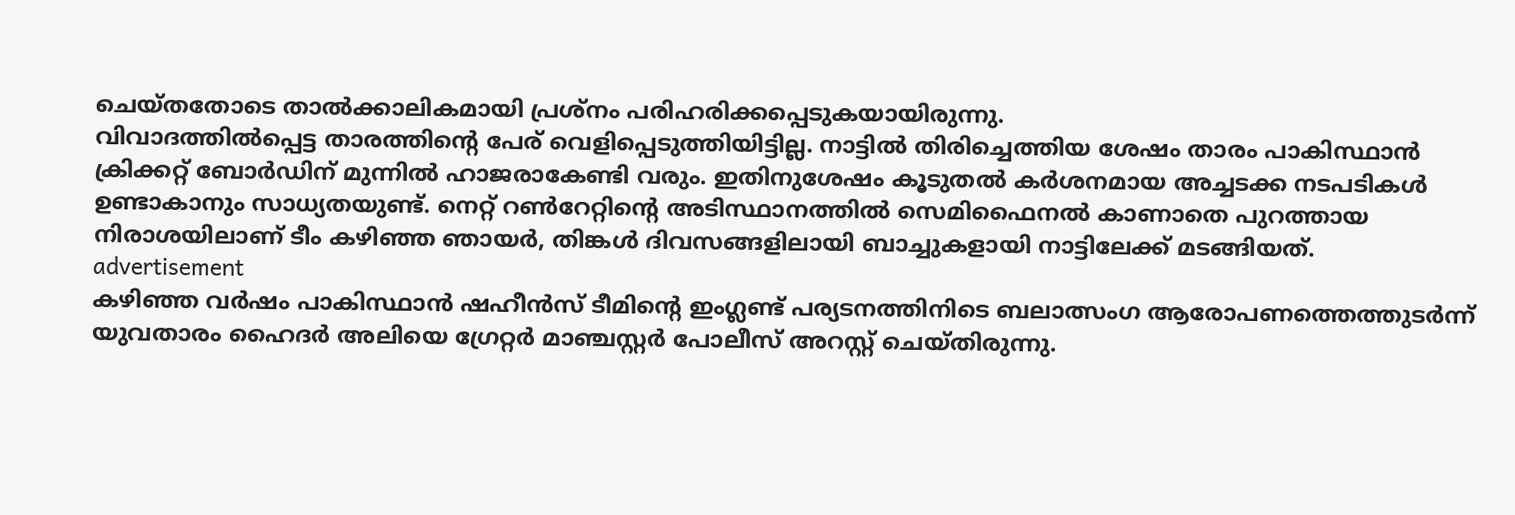ചെയ്തതോടെ താൽക്കാലികമായി പ്രശ്നം പരിഹരിക്കപ്പെടുകയായിരുന്നു.
വിവാദത്തിൽപ്പെട്ട താരത്തിന്റെ പേര് വെളിപ്പെടുത്തിയിട്ടില്ല. നാട്ടിൽ തിരിച്ചെത്തിയ ശേഷം താരം പാകിസ്ഥാൻ ക്രിക്കറ്റ് ബോർഡിന് മുന്നിൽ ഹാജരാകേണ്ടി വരും. ഇതിനുശേഷം കൂടുതൽ കർശനമായ അച്ചടക്ക നടപടികൾ ഉണ്ടാകാനും സാധ്യതയുണ്ട്. നെറ്റ് റൺറേറ്റിന്റെ അടിസ്ഥാനത്തിൽ സെമിഫൈനൽ കാണാതെ പുറത്തായ നിരാശയിലാണ് ടീം കഴിഞ്ഞ ഞായർ, തിങ്കൾ ദിവസങ്ങളിലായി ബാച്ചുകളായി നാട്ടിലേക്ക് മടങ്ങിയത്.
advertisement
കഴിഞ്ഞ വർഷം പാകിസ്ഥാൻ ഷഹീൻസ് ടീമിന്റെ ഇംഗ്ലണ്ട് പര്യടനത്തിനിടെ ബലാത്സംഗ ആരോപണത്തെത്തുടർന്ന് യുവതാരം ഹൈദർ അലിയെ ഗ്രേറ്റർ മാഞ്ചസ്റ്റർ പോലീസ് അറസ്റ്റ് ചെയ്തിരുന്നു.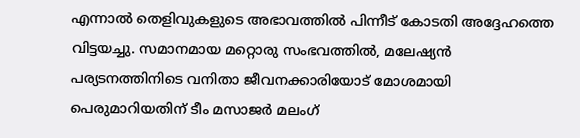എന്നാൽ തെളിവുകളുടെ അഭാവത്തിൽ പിന്നീട് കോടതി അദ്ദേഹത്തെ വിട്ടയച്ചു. സമാനമായ മറ്റൊരു സംഭവത്തിൽ, മലേഷ്യൻ പര്യടനത്തിനിടെ വനിതാ ജീവനക്കാരിയോട് മോശമായി പെരുമാറിയതിന് ടീം മസാജർ മലംഗ്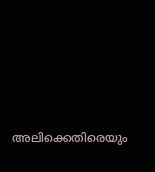അലിക്കെതിരെയും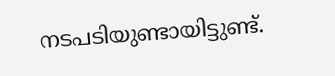നടപടിയുണ്ടായിട്ടുണ്ട്.